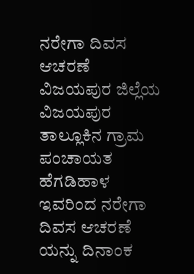ನರೇಗಾ ದಿವಸ ಆಚರಣೆ
ವಿಜಯಪುರ ಜಿಲ್ಲೆಯ ವಿಜಯಪುರ ತಾಲ್ಲೂಕಿನ ಗ್ರಾಮ ಪಂಚಾಯತ ಹೆಗಡಿಹಾಳ ಇವರಿಂದ ನರೇಗಾ ದಿವಸ ಆಚರಣೆ ಯನ್ನು ದಿನಾಂಕ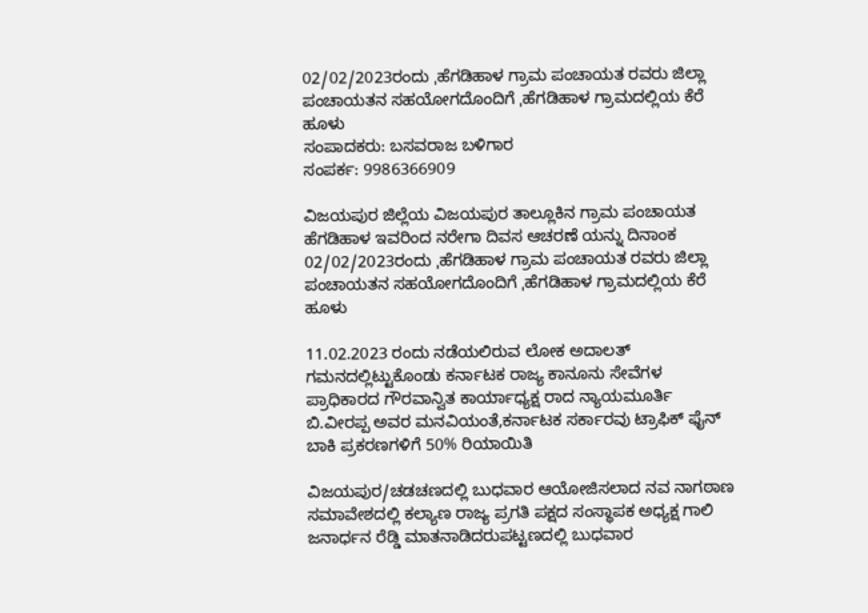02/02/2023ರಂದು ˌಹೆಗಡಿಹಾಳ ಗ್ರಾಮ ಪಂಚಾಯತ ರವರು ಜಿಲ್ಲಾ ಪಂಚಾಯತನ ಸಹಯೋಗದೊಂದಿಗೆ ˌಹೆಗಡಿಹಾಳ ಗ್ರಾಮದಲ್ಲಿಯ ಕೆರೆ ಹೂಳು
ಸಂಪಾದಕರು: ಬಸವರಾಜ ಬಳಿಗಾರ
ಸಂಪರ್ಕ: 9986366909

ವಿಜಯಪುರ ಜಿಲ್ಲೆಯ ವಿಜಯಪುರ ತಾಲ್ಲೂಕಿನ ಗ್ರಾಮ ಪಂಚಾಯತ ಹೆಗಡಿಹಾಳ ಇವರಿಂದ ನರೇಗಾ ದಿವಸ ಆಚರಣೆ ಯನ್ನು ದಿನಾಂಕ 02/02/2023ರಂದು ˌಹೆಗಡಿಹಾಳ ಗ್ರಾಮ ಪಂಚಾಯತ ರವರು ಜಿಲ್ಲಾ ಪಂಚಾಯತನ ಸಹಯೋಗದೊಂದಿಗೆ ˌಹೆಗಡಿಹಾಳ ಗ್ರಾಮದಲ್ಲಿಯ ಕೆರೆ ಹೂಳು

11.02.2023 ರಂದು ನಡೆಯಲಿರುವ ಲೋಕ ಅದಾಲತ್ ಗಮನದಲ್ಲಿಟ್ಟುಕೊಂಡು ಕರ್ನಾಟಕ ರಾಜ್ಯ ಕಾನೂನು ಸೇವೆಗಳ ಪ್ರಾಧಿಕಾರದ ಗೌರವಾನ್ವಿತ ಕಾರ್ಯಾಧ್ಯಕ್ಷ ರಾದ ನ್ಯಾಯಮೂರ್ತಿ ಬಿ.ವೀರಪ್ಪ ಅವರ ಮನವಿಯಂತೆ,ಕರ್ನಾಟಕ ಸರ್ಕಾರವು ಟ್ರಾಫಿಕ್ ಫೈನ್ ಬಾಕಿ ಪ್ರಕರಣಗಳಿಗೆ 50% ರಿಯಾಯಿತಿ

ವಿಜಯಪುರ/ಚಡಚಣದಲ್ಲಿ ಬುಧವಾರ ಆಯೋಜಿಸಲಾದ ನವ ನಾಗಠಾಣ ಸಮಾವೇಶದಲ್ಲಿ ಕಲ್ಯಾಣ ರಾಜ್ಯ ಪ್ರಗತಿ ಪಕ್ಷದ ಸಂಸ್ಥಾಪಕ ಅಧ್ಯಕ್ಷ ಗಾಲಿ ಜನಾರ್ಧನ ರೆಡ್ಡಿ ಮಾತನಾಡಿದರುಪಟ್ಟಣದಲ್ಲಿ ಬುಧವಾರ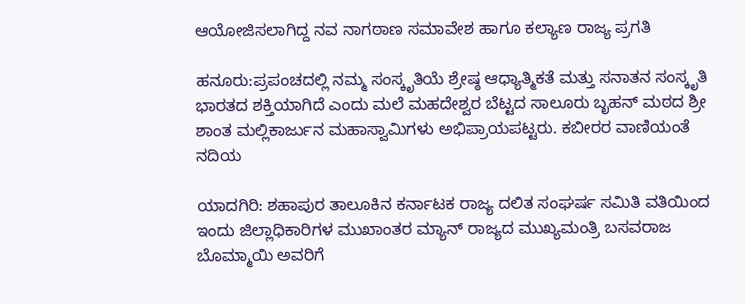ಆಯೋಜಿಸಲಾಗಿದ್ದ ನವ ನಾಗಠಾಣ ಸಮಾವೇಶ ಹಾಗೂ ಕಲ್ಯಾಣ ರಾಜ್ಯ ಪ್ರಗತಿ

ಹನೂರು:ಪ್ರಪಂಚದಲ್ಲಿ ನಮ್ಮ ಸಂಸ್ಕೃತಿಯೆ ಶ್ರೇಷ್ಠ ಆಧ್ಯಾತ್ಮಿಕತೆ ಮತ್ತು ಸನಾತನ ಸಂಸ್ಕೃತಿ ಭಾರತದ ಶಕ್ತಿಯಾಗಿದೆ ಎಂದು ಮಲೆ ಮಹದೇಶ್ವರ ಬೆಟ್ಟದ ಸಾಲೂರು ಬೃಹನ್ ಮಠದ ಶ್ರೀ ಶಾಂತ ಮಲ್ಲಿಕಾರ್ಜುನ ಮಹಾಸ್ವಾಮಿಗಳು ಅಭಿಪ್ರಾಯಪಟ್ಟರು. ಕಬೀರರ ವಾಣಿಯಂತೆ ನದಿಯ

ಯಾದಗಿರಿ: ಶಹಾಪುರ ತಾಲೂಕಿನ ಕರ್ನಾಟಕ ರಾಜ್ಯ ದಲಿತ ಸಂಘರ್ಷ ಸಮಿತಿ ವತಿಯಿಂದ ಇಂದು ಜಿಲ್ಲಾಧಿಕಾರಿಗಳ ಮುಖಾಂತರ ಮ್ಯಾನ್ ರಾಜ್ಯದ ಮುಖ್ಯಮಂತ್ರಿ ಬಸವರಾಜ ಬೊಮ್ಮಾಯಿ ಅವರಿಗೆ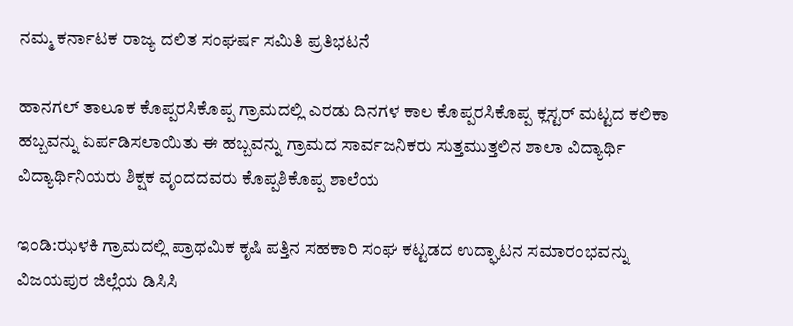ನಮ್ಮ ಕರ್ನಾಟಕ ರಾಜ್ಯ ದಲಿತ ಸಂಘರ್ಷ ಸಮಿತಿ ಪ್ರತಿಭಟನೆ

ಹಾನಗಲ್ ತಾಲೂಕ ಕೊಪ್ಪರಸಿಕೊಪ್ಪ ಗ್ರಾಮದಲ್ಲಿ ಎರಡು ದಿನಗಳ ಕಾಲ ಕೊಪ್ಪರಸಿಕೊಪ್ಪ ಕ್ಲಸ್ಟರ್ ಮಟ್ಟದ ಕಲಿಕಾ ಹಬ್ಬವನ್ನು ಏರ್ಪಡಿಸಲಾಯಿತು ಈ ಹಬ್ಬವನ್ನು ಗ್ರಾಮದ ಸಾರ್ವಜನಿಕರು ಸುತ್ತಮುತ್ತಲಿನ ಶಾಲಾ ವಿದ್ಯಾರ್ಥಿ ವಿದ್ಯಾರ್ಥಿನಿಯರು ಶಿಕ್ಷಕ ವೃಂದದವರು ಕೊಪ್ಪಶಿಕೊಪ್ಪ ಶಾಲೆಯ

ಇಂಡಿ:ಝಳಕಿ ಗ್ರಾಮದಲ್ಲಿ ಪ್ರಾಥಮಿಕ ಕೃಷಿ ಪತ್ತಿನ ಸಹಕಾರಿ ಸಂಘ ಕಟ್ಟಡದ ಉದ್ಘಾಟನ ಸಮಾರಂಭವನ್ನು ವಿಜಯಪುರ ಜಿಲ್ಲೆಯ ಡಿಸಿಸಿ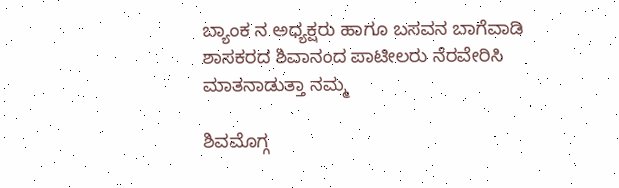ಬ್ಯಾಂಕ ನ ಅಧ್ಯಕ್ಷರು ಹಾಗೂ ಬಸವನ ಬಾಗೆವಾಡಿ ಶಾಸಕರದ ಶಿವಾನಂದ ಪಾಟೀಲರು ನೆರವೇರಿಸಿ ಮಾತನಾಡುತ್ತಾ ನಮ್ಮ

ಶಿವಮೊಗ್ಗ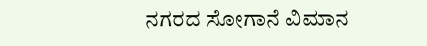ನಗರದ ಸೋಗಾನೆ ವಿಮಾನ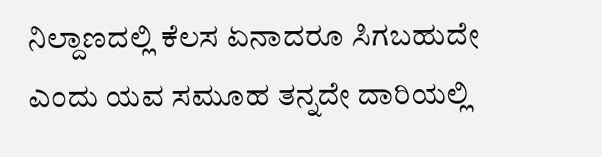ನಿಲ್ದಾಣದಲ್ಲಿ ಕೆಲಸ ಏನಾದರೂ ಸಿಗಬಹುದೇ ಎಂದು ಯವ ಸಮೂಹ ತನ್ನದೇ ದಾರಿಯಲ್ಲಿ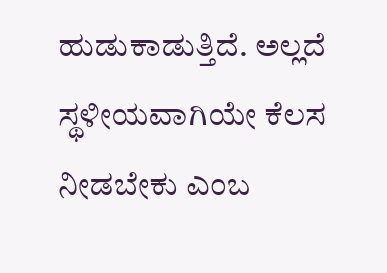ಹುಡುಕಾಡುತ್ತಿದೆ. ಅಲ್ಲದೆ ಸ್ಥಳೀಯವಾಗಿಯೇ ಕೆಲಸ ನೀಡಬೇಕು ಎಂಬ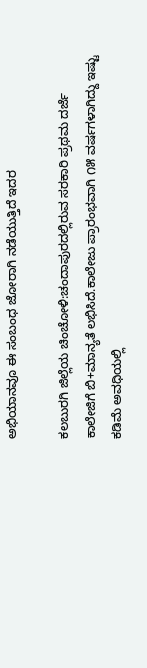ಅಭಿಯಾನವೂ ಈ ಸಂಬಂಧ ಜೋರಾಗಿ ನಡೆಯುತ್ತಿದೆ ಇದರ

ಕಲಬುರಗಿ ಜಿಲ್ಲೆಯ ಚಿಂಚೋಳಿ:ಚಂದಾಪುರದಲ್ಲಿರುವ ಸರಕಾರಿ ಪ್ರಥಮ ದರ್ಜೆ ಕಾಲೇಜಿಗೆ ಬಿ+ಮಾನ್ಯತೆ ಲಭಿಸಿದೆ.ಕಾಲೇಜು ಪ್ರಾರಂಭವಾಗಿ ೧೫ ವರ್ಷಗಳಾಗಿದ್ದು ಇಷ್ಟು ಕಡಿಮೆ ಅವಧಿಯಲ್ಲಿ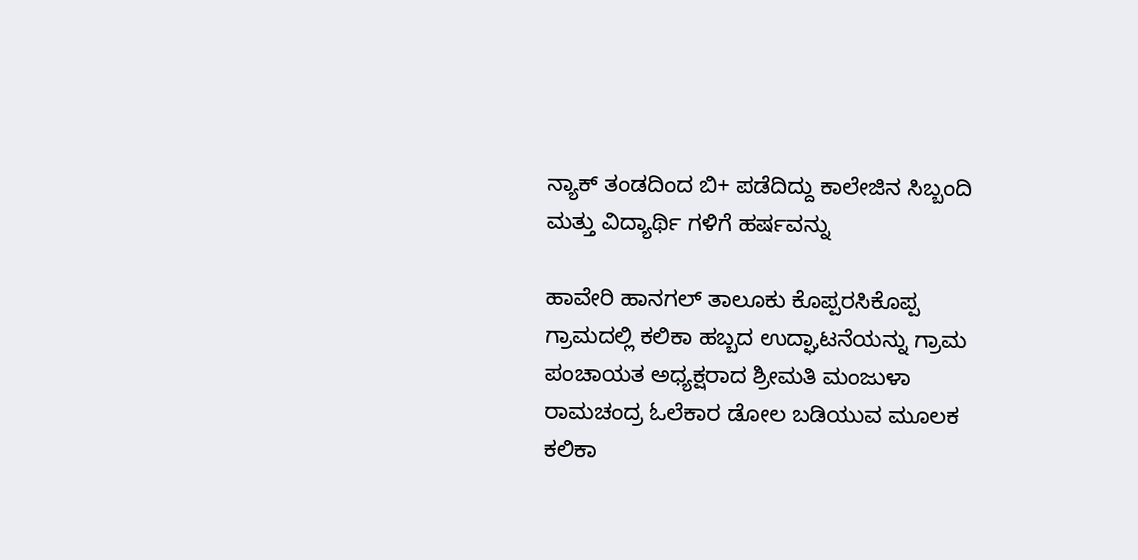ನ್ಯಾಕ್ ತಂಡದಿಂದ ಬಿ+ ಪಡೆದಿದ್ದು ಕಾಲೇಜಿನ ಸಿಬ್ಬಂದಿ ಮತ್ತು ವಿದ್ಯಾರ್ಥಿ ಗಳಿಗೆ ಹರ್ಷವನ್ನು

ಹಾವೇರಿ ಹಾನಗಲ್ ತಾಲೂಕು ಕೊಪ್ಪರಸಿಕೊಪ್ಪ ಗ್ರಾಮದಲ್ಲಿ ಕಲಿಕಾ ಹಬ್ಬದ ಉದ್ಘಾಟನೆಯನ್ನು ಗ್ರಾಮ ಪಂಚಾಯತ ಅಧ್ಯಕ್ಷರಾದ ಶ್ರೀಮತಿ ಮಂಜುಳಾ ರಾಮಚಂದ್ರ ಓಲೆಕಾರ ಡೋಲ ಬಡಿಯುವ ಮೂಲಕ ಕಲಿಕಾ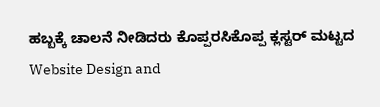ಹಬ್ಬಕ್ಕೆ ಚಾಲನೆ ನೀಡಿದರು ಕೊಪ್ಪರಸಿಕೊಪ್ಪ ಕ್ಲಸ್ಟರ್ ಮಟ್ಟದ
Website Design and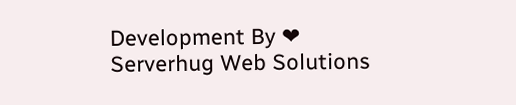Development By ❤ Serverhug Web Solutions